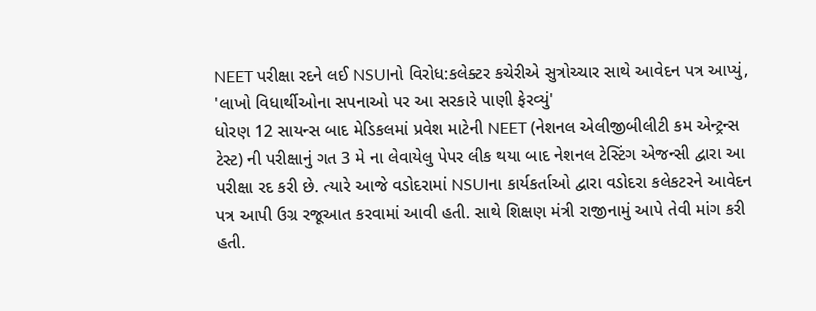NEET પરીક્ષા રદને લઈ NSUIનો વિરોધ:કલેક્ટર કચેરીએ સુત્રોચ્ચાર સાથે આવેદન પત્ર આપ્યું, 'લાખો વિધાર્થીઓના સપનાઓ પર આ સરકારે પાણી ફેરવ્યું'
ધોરણ 12 સાયન્સ બાદ મેડિકલમાં પ્રવેશ માટેની NEET (નેશનલ એલીજીબીલીટી કમ એન્ટ્રન્સ ટેસ્ટ) ની પરીક્ષાનું ગત 3 મે ના લેવાયેલુ પેપર લીક થયા બાદ નેશનલ ટેસ્ટિંગ એજન્સી દ્વારા આ પરીક્ષા રદ કરી છે. ત્યારે આજે વડોદરામાં NSUIના કાર્યકર્તાઓ દ્વારા વડોદરા કલેકટરને આવેદન પત્ર આપી ઉગ્ર રજૂઆત કરવામાં આવી હતી. સાથે શિક્ષણ મંત્રી રાજીનામું આપે તેવી માંગ કરી હતી.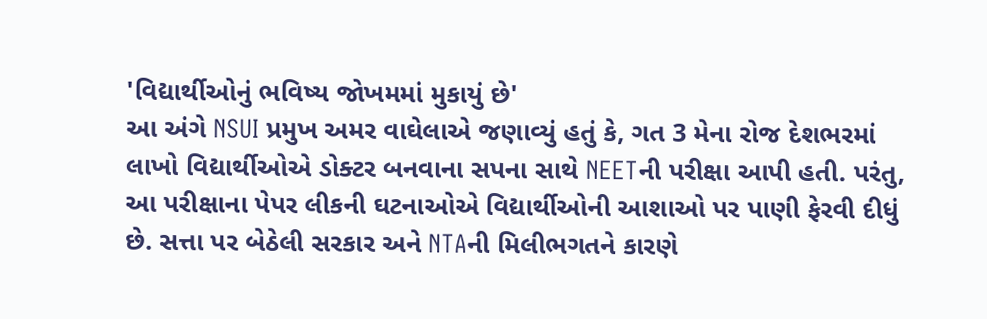'વિદ્યાર્થીઓનું ભવિષ્ય જોખમમાં મુકાયું છે'
આ અંગે NSUI પ્રમુખ અમર વાઘેલાએ જણાવ્યું હતું કે, ગત 3 મેના રોજ દેશભરમાં લાખો વિદ્યાર્થીઓએ ડોક્ટર બનવાના સપના સાથે NEETની પરીક્ષા આપી હતી. પરંતુ, આ પરીક્ષાના પેપર લીકની ઘટનાઓએ વિદ્યાર્થીઓની આશાઓ પર પાણી ફેરવી દીધું છે. સત્તા પર બેઠેલી સરકાર અને NTAની મિલીભગતને કારણે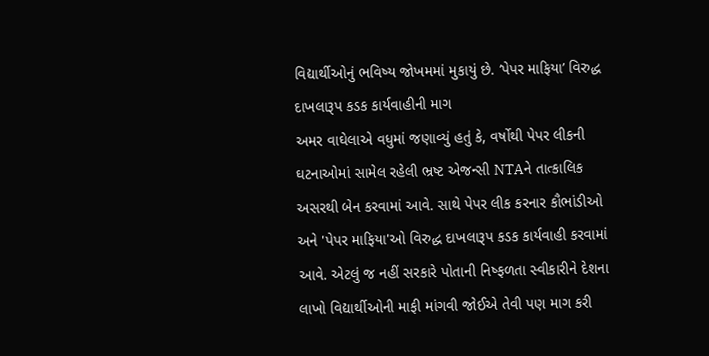વિદ્યાર્થીઓનું ભવિષ્ય જોખમમાં મુકાયું છે. ‘પેપર માફિયા’ વિરુદ્ધ દાખલારૂપ કડક કાર્યવાહીની માગ
અમર વાઘેલાએ વધુમાં જણાવ્યું હતું કે, વર્ષોથી પેપર લીકની ઘટનાઓમાં સામેલ રહેલી ભ્રષ્ટ એજન્સી NTAને તાત્કાલિક અસરથી બેન કરવામાં આવે. સાથે પેપર લીક કરનાર કૌભાંડીઓ અને 'પેપર માફિયા'ઓ વિરુદ્ધ દાખલારૂપ કડક કાર્યવાહી કરવામાં આવે. એટલું જ નહીં સરકારે પોતાની નિષ્ફળતા સ્વીકારીને દેશના લાખો વિદ્યાર્થીઓની માફી માંગવી જોઈએ તેવી પણ માગ કરી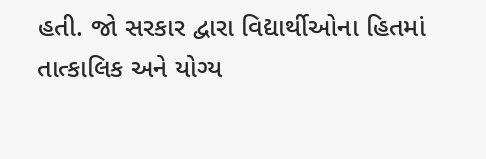હતી. જો સરકાર દ્વારા વિદ્યાર્થીઓના હિતમાં તાત્કાલિક અને યોગ્ય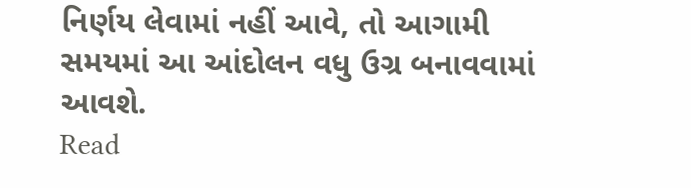નિર્ણય લેવામાં નહીં આવે, તો આગામી સમયમાં આ આંદોલન વધુ ઉગ્ર બનાવવામાં આવશે.
Read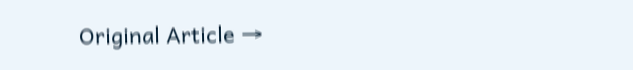Original Article →